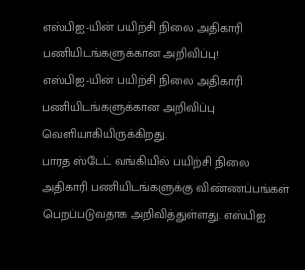எஸ்பிஐ-யின் பயிற்சி நிலை அதிகாரி பணியிடங்களுக்கான அறிவிப்பு!
எஸ்பிஐ-யின் பயிற்சி நிலை அதிகாரி பணியிடங்களுக்கான அறிவிப்பு வெளியாகியிருக்கிறது.
பாரத ஸ்டேட் வங்கியில் பயிற்சி நிலை அதிகாரி பணியிடங்களுக்கு விண்ணப்பங்கள் பெறப்படுவதாக அறிவித்துள்ளது. எஸ்பிஐ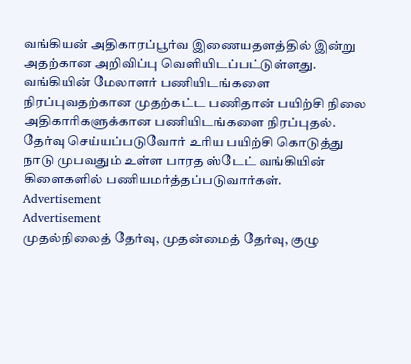வங்கியன் அதிகாரப்பூர்வ இணையதளத்தில் இன்று அதற்கான அறிவிப்பு வெளியிடப்பட்டுள்ளது.
வங்கியின் மேலாளர் பணியிடங்களை நிரப்புவதற்கான முதற்கட்ட பணிதான் பயிற்சி நிலை அதிகாரிகளுக்கான பணியிடங்களை நிரப்புதல்.
தேர்வு செய்யப்படுவோர் உரிய பயிற்சி கொடுத்து நாடு முபவதும் உள்ள பாரத ஸ்டேட் வங்கியின் கிளைகளில் பணியமர்த்தப்படுவார்கள்.
Advertisement
Advertisement
முதல்நிலைத் தேர்வு, முதன்மைத் தேர்வு, குழு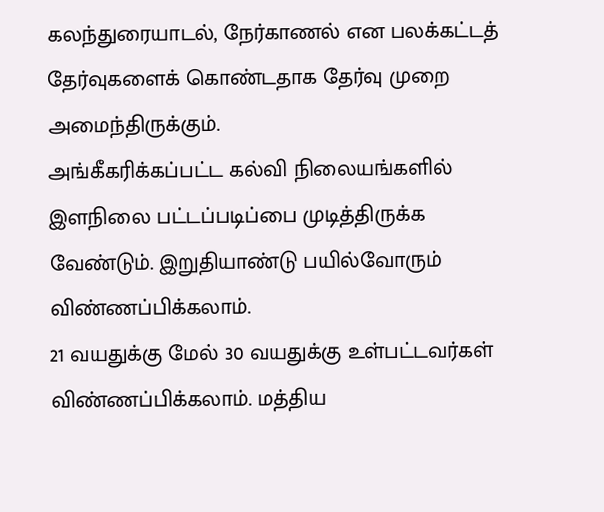கலந்துரையாடல், நேர்காணல் என பலக்கட்டத் தேர்வுகளைக் கொண்டதாக தேர்வு முறை அமைந்திருக்கும்.
அங்கீகரிக்கப்பட்ட கல்வி நிலையங்களில் இளநிலை பட்டப்படிப்பை முடித்திருக்க வேண்டும். இறுதியாண்டு பயில்வோரும் விண்ணப்பிக்கலாம்.
21 வயதுக்கு மேல் 30 வயதுக்கு உள்பட்டவர்கள் விண்ணப்பிக்கலாம். மத்திய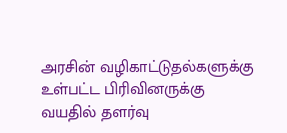அரசின் வழிகாட்டுதல்களுக்கு உள்பட்ட பிரிவினருக்கு வயதில் தளர்வு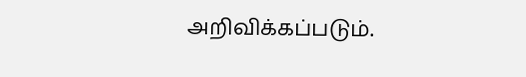அறிவிக்கப்படும்.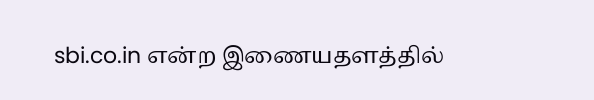sbi.co.in என்ற இணையதளத்தில்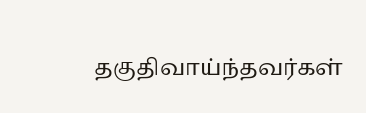தகுதிவாய்ந்தவர்கள்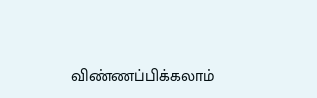விண்ணப்பிக்கலாம்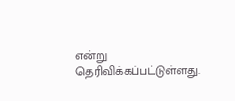என்று தெரிவிக்கப்பட்டுள்ளது.